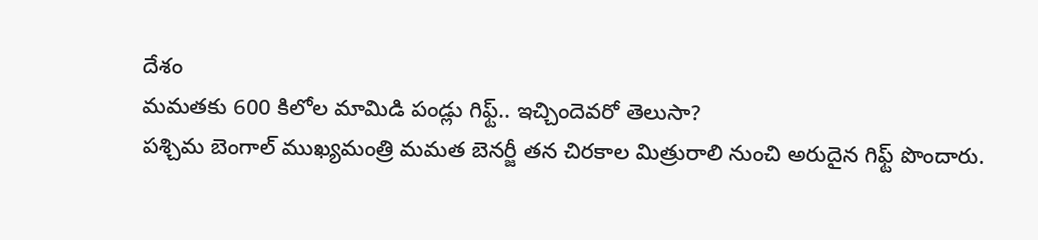దేశం
మమతకు 600 కిలోల మామిడి పండ్లు గిఫ్ట్.. ఇచ్చిందెవరో తెలుసా?
పశ్చిమ బెంగాల్ ముఖ్యమంత్రి మమత బెనర్జీ తన చిరకాల మిత్రురాలి నుంచి అరుదైన గిఫ్ట్ పొందారు.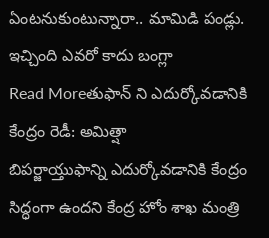ఏంటనుకుంటున్నారా.. మామిడి పండ్లు. ఇచ్చింది ఎవరో కాదు బంగ్లా
Read Moreతుఫాన్ ని ఎదుర్కోవడానికి కేంద్రం రెడీ: అమిత్షా
బిపర్జాయ్తుఫాన్ని ఎదుర్కోవడానికి కేంద్రం సిద్ధంగా ఉందని కేంద్ర హోం శాఖ మంత్రి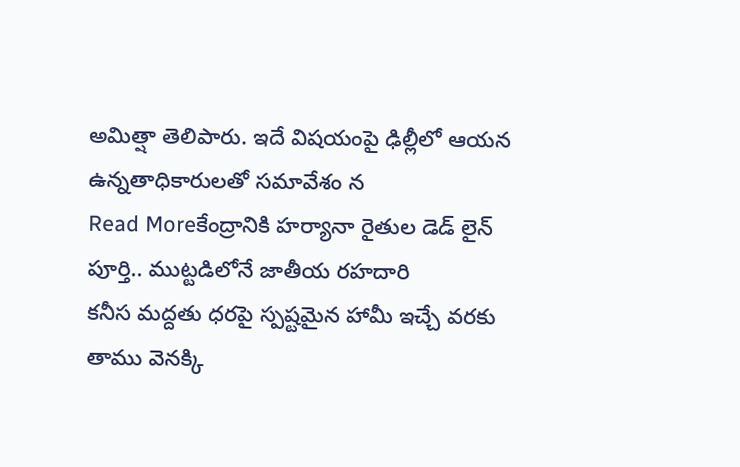అమిత్షా తెలిపారు. ఇదే విషయంపై ఢిల్లీలో ఆయన ఉన్నతాధికారులతో సమావేశం న
Read Moreకేంద్రానికి హర్యానా రైతుల డెడ్ లైన్ పూర్తి.. ముట్టడిలోనే జాతీయ రహదారి
కనీస మద్దతు ధరపై స్పష్టమైన హామీ ఇచ్చే వరకు తాము వెనక్కి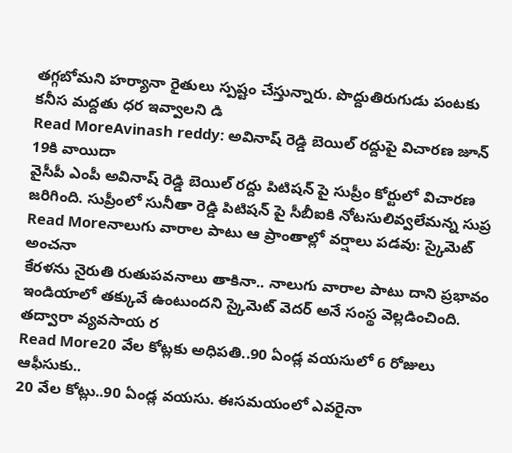తగ్గబోమని హర్యానా రైతులు స్పష్టం చేస్తున్నారు. పొద్దుతిరుగుడు పంటకు కనీస మద్దతు ధర ఇవ్వాలని డి
Read MoreAvinash reddy: అవినాష్ రెడ్డి బెయిల్ రద్దుపై విచారణ జూన్ 19కి వాయిదా
వైసీపీ ఎంపీ అవినాష్ రెడ్డి బెయిల్ రద్దు పిటిషన్ పై సుప్రీం కోర్టులో విచారణ జరిగింది. సుప్రీంలో సునీతా రెడ్డి పిటిషన్ పై సీబీఐకి నోటసులివ్వలేమన్న సుప్ర
Read Moreనాలుగు వారాల పాటు ఆ ప్రాంతాల్లో వర్షాలు పడవు: స్కైమెట్ అంచనా
కేరళను నైరుతి రుతుపవనాలు తాకినా.. నాలుగు వారాల పాటు దాని ప్రభావం ఇండియాలో తక్కువే ఉంటుందని స్కైమెట్ వెదర్ అనే సంస్థ వెల్లడించింది. తద్వారా వ్యవసాయ ర
Read More20 వేల కోట్లకు అధిపతి..90 ఏండ్ల వయసులో 6 రోజులు ఆఫీసుకు..
20 వేల కోట్లు..90 ఏండ్ల వయసు. ఈసమయంలో ఎవరైనా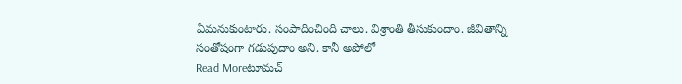ఏమనుకుంటారు. సంపాదించింది చాలు. విశ్రాంతి తీసుకుందాం. జీవితాన్ని సంతోషంగా గడుపుదాం అని. కానీ అపోలో
Read Moreటూమచ్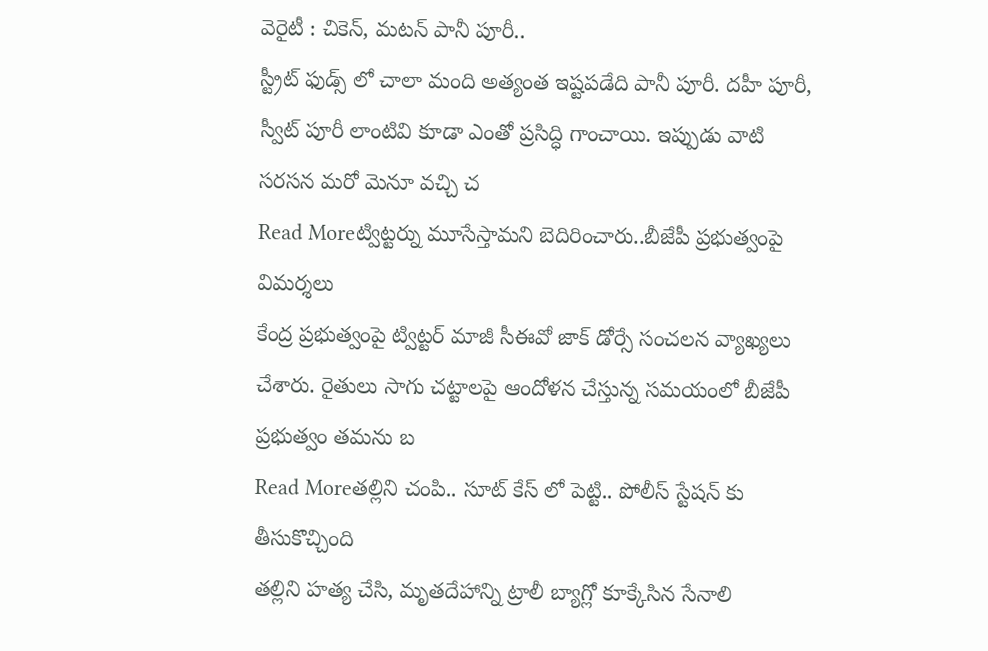వెరైటీ : చికెన్, మటన్ పానీ పూరీ..
స్ట్రీట్ ఫుడ్స్ లో చాలా మంది అత్యంత ఇష్టపడేది పానీ పూరీ. దహీ పూరీ, స్వీట్ పూరీ లాంటివి కూడా ఎంతో ప్రసిద్ధి గాంచాయి. ఇప్పుడు వాటి సరసన మరో మెనూ వచ్చి చ
Read Moreట్విట్టర్ను మూసేస్తామని బెదిరించారు..బీజేపీ ప్రభుత్వంపై విమర్శలు
కేంద్ర ప్రభుత్వంపై ట్విట్టర్ మాజీ సీఈవో జాక్ డోర్సే సంచలన వ్యాఖ్యలు చేశారు. రైతులు సాగు చట్టాలపై ఆందోళన చేస్తున్న సమయంలో బీజేపీ ప్రభుత్వం తమను బ
Read Moreతల్లిని చంపి.. సూట్ కేస్ లో పెట్టి.. పోలీస్ స్టేషన్ కు తీసుకొచ్చింది
తల్లిని హత్య చేసి, మృతదేహాన్ని ట్రాలీ బ్యాగ్లో కూక్కేసిన సేనాలి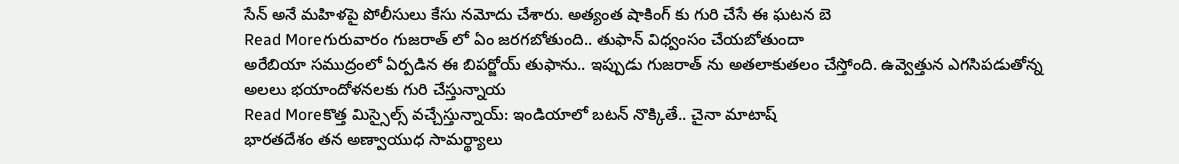సేన్ అనే మహిళపై పోలీసులు కేసు నమోదు చేశారు. అత్యంత షాకింగ్ కు గురి చేసే ఈ ఘటన బె
Read Moreగురువారం గుజరాత్ లో ఏం జరగబోతుంది.. తుఫాన్ విధ్వంసం చేయబోతుందా
అరేబియా సముద్రంలో ఏర్పడిన ఈ బిపర్జోయ్ తుఫాను.. ఇప్పుడు గుజరాత్ ను అతలాకుతలం చేస్తోంది. ఉవ్వెత్తున ఎగసిపడుతోన్న అలలు భయాందోళనలకు గురి చేస్తున్నాయ
Read Moreకొత్త మిస్సైల్స్ వచ్చేస్తున్నాయ్: ఇండియాలో బటన్ నొక్కితే.. చైనా మాటాష్
భారతదేశం తన అణ్వాయుధ సామర్థ్యాలు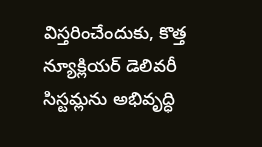విస్తరించేందుకు, కొత్త న్యూక్లియర్ డెలివరీ సిస్టమ్లను అభివృద్ధి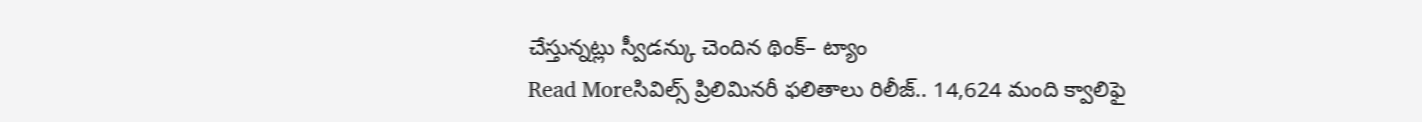చేస్తున్నట్లు స్వీడన్కు చెందిన థింక్– ట్యాం
Read Moreసివిల్స్ ప్రిలిమినరీ ఫలితాలు రిలీజ్.. 14,624 మంది క్వాలిఫై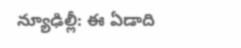న్యూఢిల్లీ: ఈ ఏడాది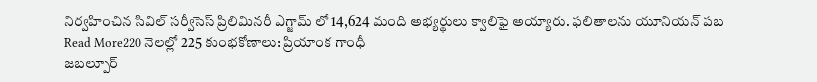నిర్వహించిన సివిల్ సర్వీసెస్ ప్రిలిమినరీ ఎగ్జామ్ లో 14,624 మంది అభ్యర్థులు క్వాలిఫై అయ్యారు. ఫలితాలను యూనియన్ పబ
Read More220 నెలల్లో 225 కుంభకోణాలు: ప్రియాంక గాంధీ
జబల్పూర్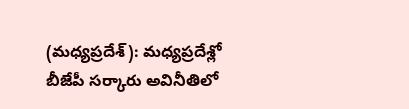(మధ్యప్రదేశ్): మధ్యప్రదేశ్లో బీజేపీ సర్కారు అవినీతిలో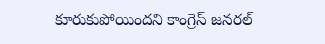కూరుకుపోయిందని కాంగ్రెస్ జనరల్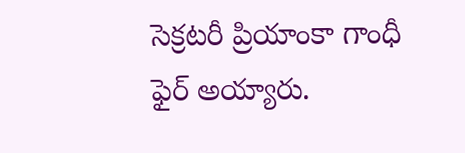సెక్రటరీ ప్రియాంకా గాంధీ ఫైర్ అయ్యారు.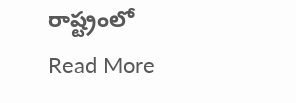రాష్ట్రంలో
Read More